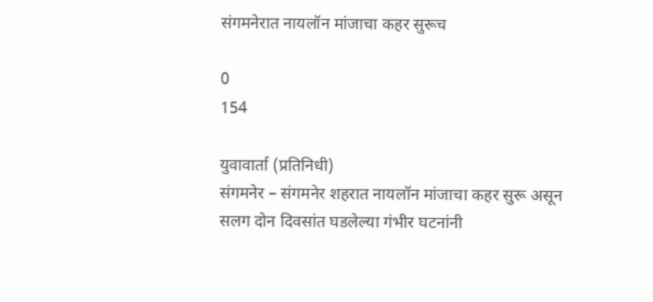संगमनेरात नायलॉन मांजाचा कहर सुरूच

0
154

युवावार्ता (प्रतिनिधी)
संगमनेर – संगमनेर शहरात नायलॉन मांजाचा कहर सुरू असून सलग दोन दिवसांत घडलेल्या गंभीर घटनांनी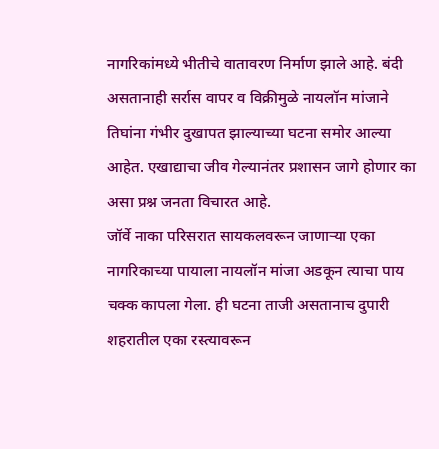नागरिकांमध्ये भीतीचे वातावरण निर्माण झाले आहे. बंदी असतानाही सर्रास वापर व विक्रीमुळे नायलॉन मांजाने तिघांना गंभीर दुखापत झाल्याच्या घटना समोर आल्या आहेत. एखाद्याचा जीव गेल्यानंतर प्रशासन जागे होणार का असा प्रश्न जनता विचारत आहे.
जॉर्वे नाका परिसरात सायकलवरून जाणार्‍या एका नागरिकाच्या पायाला नायलॉन मांजा अडकून त्याचा पाय चक्क कापला गेला. ही घटना ताजी असतानाच दुपारी शहरातील एका रस्त्यावरून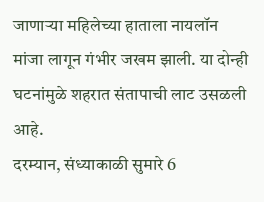जाणार्‍या महिलेच्या हाताला नायलॉन मांजा लागून गंभीर जखम झाली. या दोन्ही घटनांमुळे शहरात संतापाची लाट उसळली आहे.
दरम्यान, संध्याकाळी सुमारे 6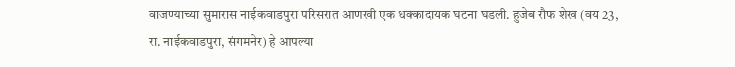वाजण्याच्या सुमारास नाईकवाडपुरा परिसरात आणखी एक धक्कादायक घटना घडली. हुजेब रौफ शेख (वय 23, रा. नाईकवाडपुरा, संगमनेर) हे आपल्या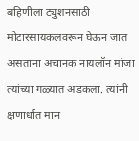बहिणीला ट्युशनसाठी मोटारसायकलवरून घेऊन जात असताना अचानक नायलॉन मांजा त्यांच्या गळ्यात अडकला. त्यांनी क्षणार्धात मान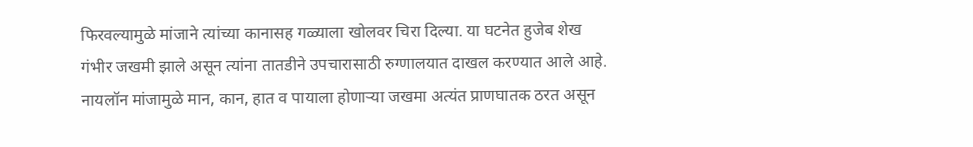फिरवल्यामुळे मांजाने त्यांच्या कानासह गळ्याला खोलवर चिरा दिल्या. या घटनेत हुजेब शेख गंभीर जखमी झाले असून त्यांना तातडीने उपचारासाठी रुग्णालयात दाखल करण्यात आले आहे.
नायलॉन मांजामुळे मान, कान, हात व पायाला होणार्‍या जखमा अत्यंत प्राणघातक ठरत असून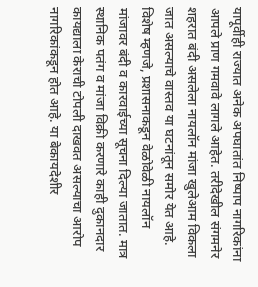यापूर्वीही राज्यात अनेक अपघातांत निष्पाप नागरिकांना आपले प्राण गमवावे लागले आहेत. तरीदेखील संगमनेर शहरात बंदी असलेला नायलॉन मांजा खुलेआम विकला जात असल्याचे वास्तव या घटनांतून समोर येत आहे.
विशेष म्हणजे, प्रशासनाकडून वेळोवेळी नायलॉन मांजावर बंदी व कारवाईच्या सूचना दिल्या जातात. मात्र स्थानिक पतंग व मांजा विक्री करणारे काही दुकानदार कायद्याला केराची टोपली दाखवत असल्याचा आरोप नागरिकांकडून होत आहे. या बेकायदेशीर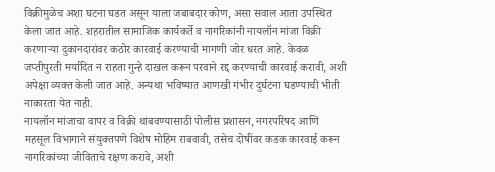विक्रीमुळेच अशा घटना घडत असून याला जबाबदार कोण, असा सवाल आता उपस्थित केला जात आहे. शहरातील सामाजिक कार्यकर्ते व नागरिकांनी नायलॉन मांजा विक्री करणार्‍या दुकानदारांवर कठोर कारवाई करण्याची मागणी जोर धरत आहे. केवळ जप्तीपुरती मर्यादित न राहता गुन्हे दाखल करून परवाने रद्द करण्याची कारवाई करावी, अशी अपेक्षा व्यक्त केली जात आहे. अन्यथा भविष्यात आणखी गंभीर दुर्घटना घडण्याची भीती नाकारता येत नाही.
नायलॉन मांजाचा वापर व विक्री थांबवण्यासाठी पोलीस प्रशासन, नगरपरिषद आणि महसूल विभागाने संयुक्तपणे विशेष मोहिम राबवावी, तसेच दोषींवर कडक कारवाई करून नागरिकांच्या जीविताचे रक्षण करावे, अशी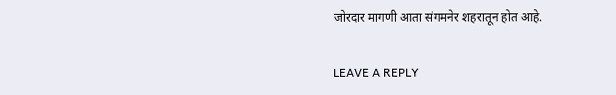जोरदार मागणी आता संगमनेर शहरातून होत आहे.

LEAVE A REPLY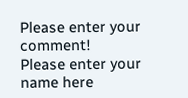Please enter your comment!
Please enter your name here